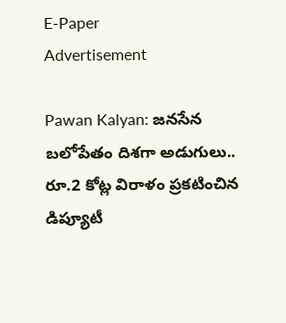E-Paper
Advertisement

Pawan Kalyan: జనసేన బలోపేతం దిశగా అడుగులు.. రూ.2 కోట్ల విరాళం ప్రకటించిన డిప్యూటీ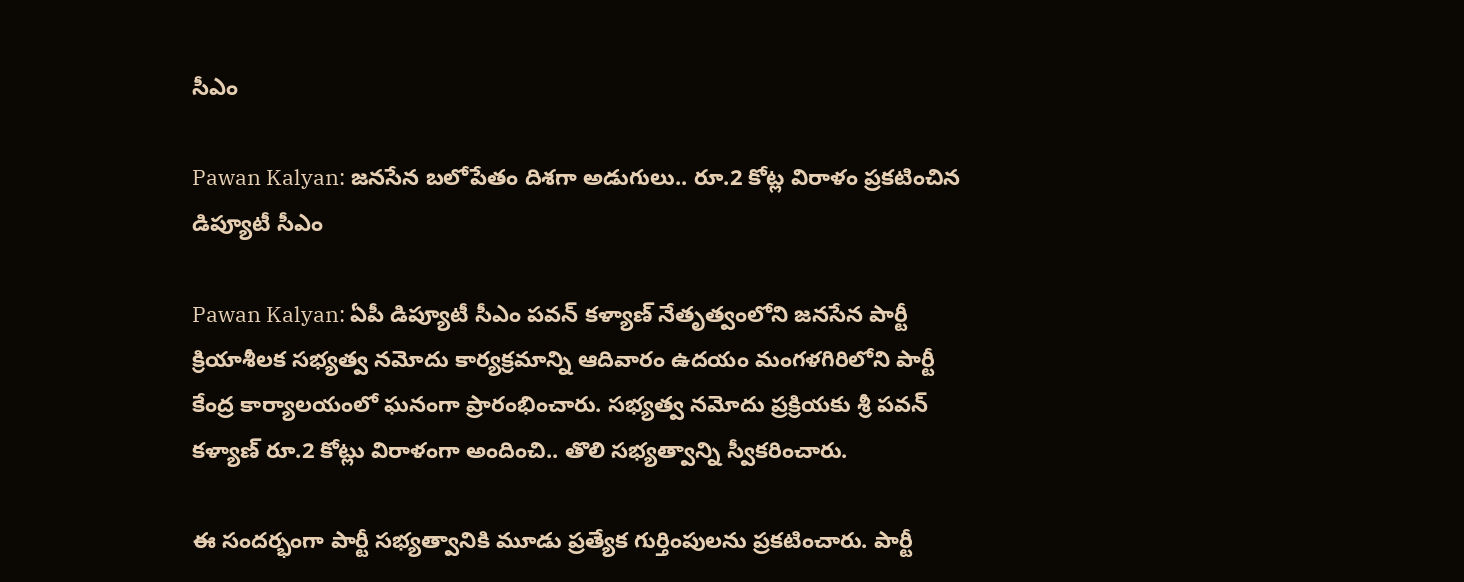సీఎం

Pawan Kalyan: జనసేన బలోపేతం దిశగా అడుగులు.. రూ.2 కోట్ల విరాళం ప్రకటించిన డిప్యూటీ సీఎం

Pawan Kalyan: ఏపీ డిప్యూటీ సీఎం పవన్ కళ్యాణ్ నేతృత్వంలోని జనసేన పార్టీ క్రియాశీలక సభ్యత్వ నమోదు కార్యక్రమాన్ని ఆదివారం ఉదయం మంగళగిరిలోని పార్టీ కేంద్ర కార్యాలయంలో ఘనంగా ప్రారంభించారు. సభ్యత్వ నమోదు ప్రక్రియకు శ్రీ పవన్ కళ్యాణ్ రూ.2 కోట్లు విరాళంగా అందించి.. తొలి సభ్యత్వాన్ని స్వీకరించారు.

ఈ సందర్భంగా పార్టీ సభ్యత్వానికి మూడు ప్రత్యేక గుర్తింపులను ప్రకటించారు. పార్టీ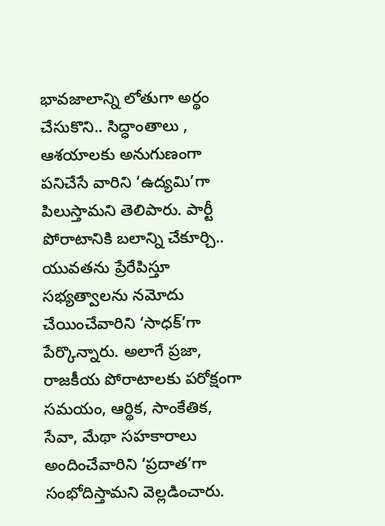భావజాలాన్ని లోతుగా అర్థం చేసుకొని.. సిద్ధాంతాలు , ఆశయాలకు అనుగుణంగా పనిచేసే వారిని ‘ఉద్యమి’గా పిలుస్తామని తెలిపారు. పార్టీ పోరాటానికి బలాన్ని చేకూర్చి.. యువతను ప్రేరేపిస్తూ సభ్యత్వాలను నమోదు చేయించేవారిని ‘సాధక్’గా పేర్కొన్నారు. అలాగే ప్రజా, రాజకీయ పోరాటాలకు పరోక్షంగా సమయం, ఆర్థిక, సాంకేతిక, సేవా, మేథా సహకారాలు అందించేవారిని ‘ప్రదాత’గా సంభోదిస్తామని వెల్లడించారు.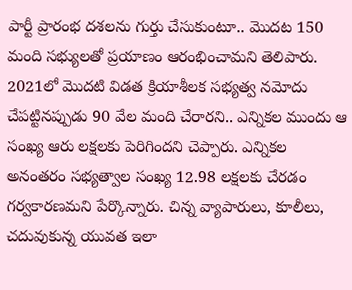పార్టీ ప్రారంభ దశలను గుర్తు చేసుకుంటూ.. మొదట 150 మంది సభ్యులతో ప్రయాణం ఆరంభించామని తెలిపారు. 2021లో మొదటి విడత క్రియాశీలక సభ్యత్వ నమోదు చేపట్టినప్పుడు 90 వేల మంది చేరారని.. ఎన్నికల ముందు ఆ సంఖ్య ఆరు లక్షలకు పెరిగిందని చెప్పారు. ఎన్నికల అనంతరం సభ్యత్వాల సంఖ్య 12.98 లక్షలకు చేరడం గర్వకారణమని పేర్కొన్నారు. చిన్న వ్యాపారులు, కూలీలు, చదువుకున్న యువత ఇలా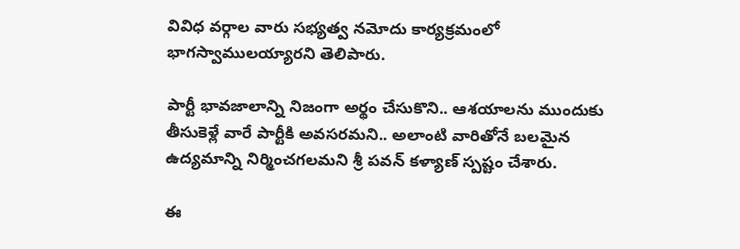వివిధ వర్గాల వారు సభ్యత్వ నమోదు కార్యక్రమంలో భాగస్వాములయ్యారని తెలిపారు.

పార్టీ భావజాలాన్ని నిజంగా అర్థం చేసుకొని.. ఆశయాలను ముందుకు తీసుకెళ్లే వారే పార్టీకి అవసరమని.. అలాంటి వారితోనే బలమైన ఉద్యమాన్ని నిర్మించగలమని శ్రీ పవన్ కళ్యాణ్ స్పష్టం చేశారు.

ఈ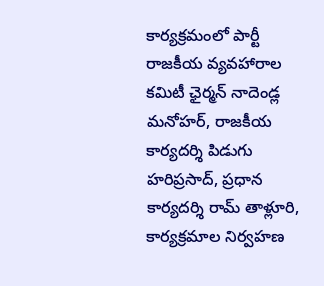కార్యక్రమంలో పార్టీ రాజకీయ వ్యవహారాల కమిటీ ఛైర్మన్ నాదెండ్ల మనోహర్, రాజకీయ కార్యదర్శి పిడుగు హరిప్రసాద్, ప్రధాన కార్యదర్శి రామ్ తాళ్లూరి, కార్యక్రమాల నిర్వహణ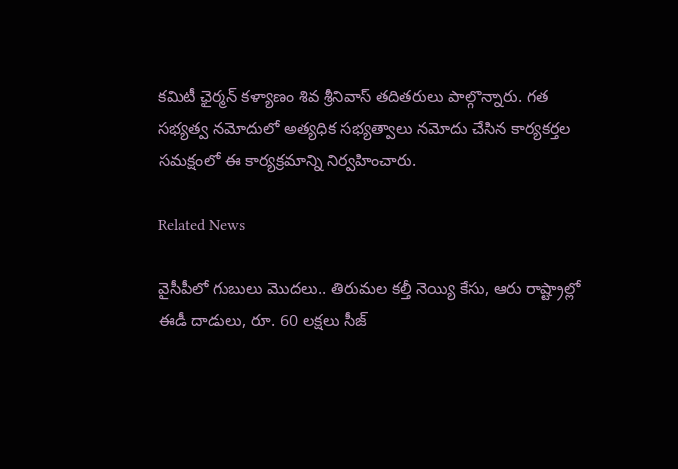కమిటీ ఛైర్మన్ కళ్యాణం శివ శ్రీనివాస్ తదితరులు పాల్గొన్నారు. గత సభ్యత్వ నమోదులో అత్యధిక సభ్యత్వాలు నమోదు చేసిన కార్యకర్తల సమక్షంలో ఈ కార్యక్రమాన్ని నిర్వహించారు.

Related News

వైసీపీలో గుబులు మొదలు.. తిరుమల కల్తీ నెయ్యి కేసు, ఆరు రాష్ట్రాల్లో ఈడీ దాడులు, రూ. 60 లక్షలు సీజ్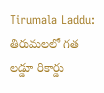Tirumala Laddu: తిరుమలలో గత లడ్డూ రికార్డు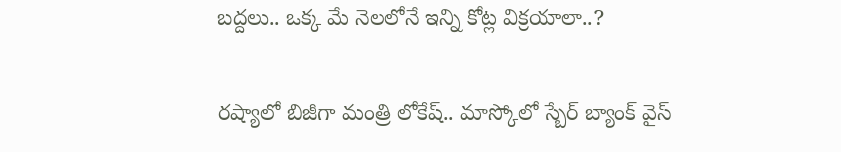బద్దలు.. ఒక్క మే నెలలోనే ఇన్ని కోట్ల విక్రయాలా..?

రష్యాలో బిజీగా మంత్రి లోకేష్.. మాస్కోలో స్బేర్‌ బ్యాంక్ వైస్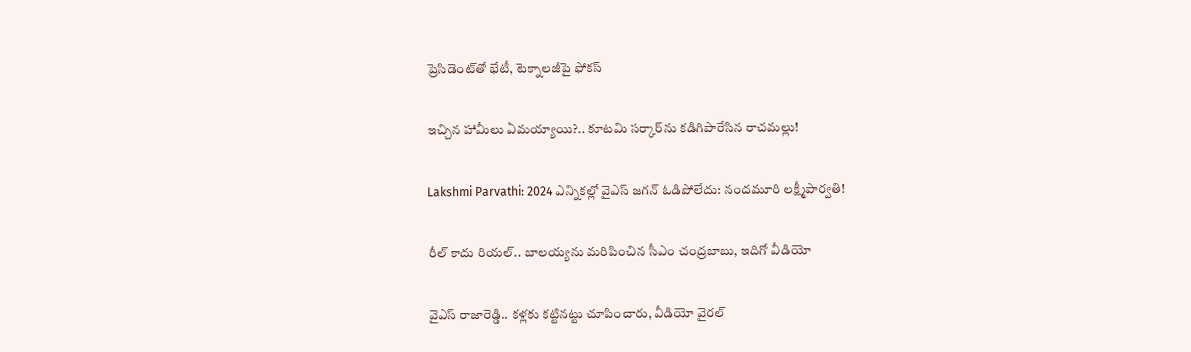ప్రెసిడెంట్‌తో భేటీ, టెక్నాలజీపై ఫోకస్

ఇచ్చిన హామీలు ఏమయ్యాయి?.. కూటమి సర్కార్‌ను కడిగిపారేసిన రాచమల్లు!

Lakshmi Parvathi: 2024 ఎన్నికల్లో వైఎస్ జగన్ ఓడిపోలేదు: నందమూరి లక్ష్మీపార్వతి!

రీల్ కాదు రియల్.. బాలయ్యను మరిపించిన సీఎం చంద్రబాబు, ఇదిగో వీడియో

వైఎస్ రాజారెడ్డి.. కళ్లకు కట్టినట్టు చూపించారు, వీడియో వైరల్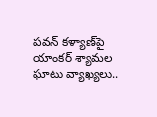పవన్ కళ్యాణ్‌పై యాంకర్ శ్యామల ఘాటు వ్యాఖ్యలు..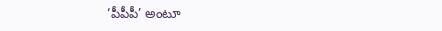‘పీపీపీ’ అంటూ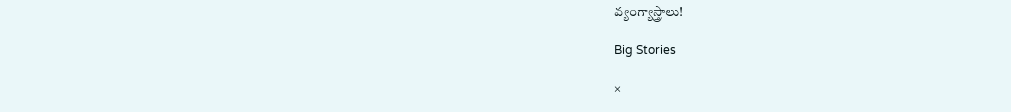వ్యంగ్యాస్త్రాలు!

Big Stories

×